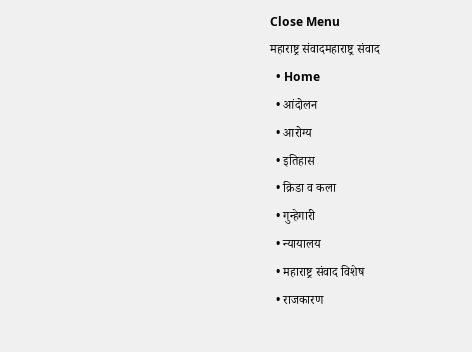Close Menu
महाराष्ट्र संवादमहाराष्ट्र संवाद
  • Home
  • आंदोलन
  • आरोग्य
  • इतिहास
  • क्रिडा व कला
  • गुन्हेगारी
  • न्यायालय
  • महाराष्ट्र संवाद विशेष
  • राजकारण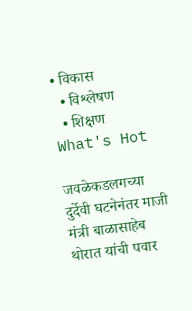• विकास
  • विश्लेषण
  • शिक्षण
What's Hot

जवळेकडलगच्या दुर्देवी घटनेनंतर माजी मंत्री बाळासाहेब थोरात यांची पवार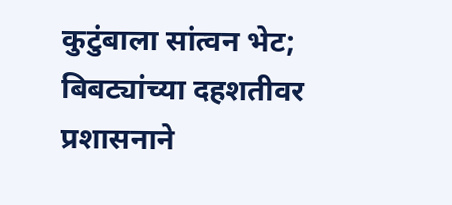कुटुंबाला सांत्वन भेट; बिबट्यांच्या दहशतीवर प्रशासनाने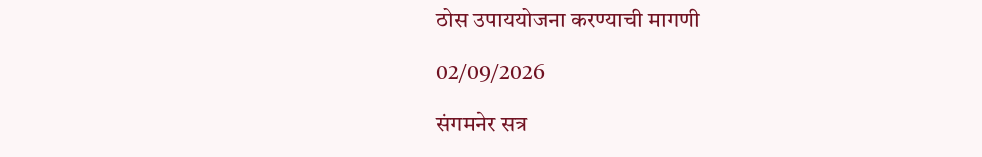ठोस उपाययोजना करण्याची मागणी

02/09/2026

संगमनेर सत्र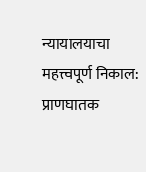न्यायालयाचा महत्त्वपूर्ण निकाल: प्राणघातक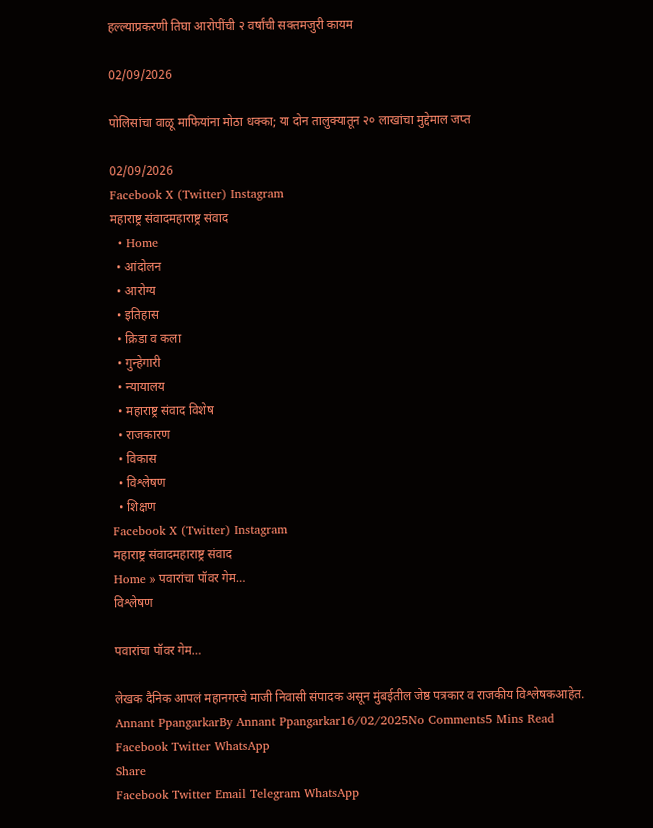हल्ल्याप्रकरणी तिघा आरोपींची २ वर्षांची सक्तमजुरी कायम

02/09/2026

पोलिसांचा वाळू माफियांना मोठा धक्का; या दोन तालुक्यातून २० लाखांचा मुद्देमाल जप्त

02/09/2026
Facebook X (Twitter) Instagram
महाराष्ट्र संवादमहाराष्ट्र संवाद
  • Home
  • आंदोलन
  • आरोग्य
  • इतिहास
  • क्रिडा व कला
  • गुन्हेगारी
  • न्यायालय
  • महाराष्ट्र संवाद विशेष
  • राजकारण
  • विकास
  • विश्लेषण
  • शिक्षण
Facebook X (Twitter) Instagram
महाराष्ट्र संवादमहाराष्ट्र संवाद
Home » पवारांचा पॉवर गेम…
विश्लेषण

पवारांचा पॉवर गेम…

लेखक दैनिक आपलं महानगरचे माजी निवासी संपादक असून मुंबईतील जेष्ठ पत्रकार व राजकीय विश्लेषकआहेत.
Annant PpangarkarBy Annant Ppangarkar16/02/2025No Comments5 Mins Read
Facebook Twitter WhatsApp
Share
Facebook Twitter Email Telegram WhatsApp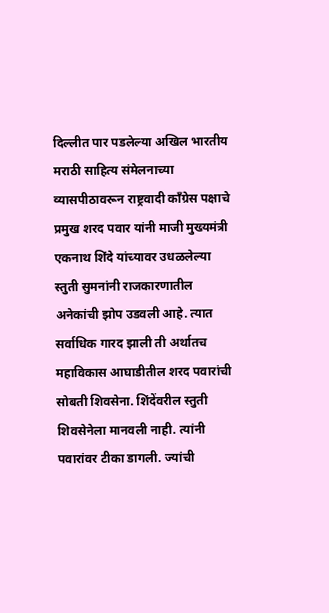दिल्लीत पार पडलेल्या अखिल भारतीय मराठी साहित्य संमेलनाच्या व्यासपीठावरून राष्ट्रवादी काँग्रेस पक्षाचे प्रमुख शरद पवार यांनी माजी मुख्यमंत्री एकनाथ शिंदे यांच्यावर उधळलेल्या स्तुती सुमनांनी राजकारणातील अनेकांची झोप उडवली आहे. त्यात सर्वाधिक गारद झाली ती अर्थातच महाविकास आघाडीतील शरद पवारांची सोबती शिवसेना. शिंदेंवरील स्तुती शिवसेनेला मानवली नाही. त्यांनी पवारांवर टीका डागली. ज्यांची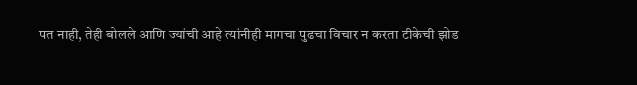पत नाही, तेही बोलले आणि ज्यांची आहे त्यांनीही मागचा पुढचा विचार न करता टीकेची झोड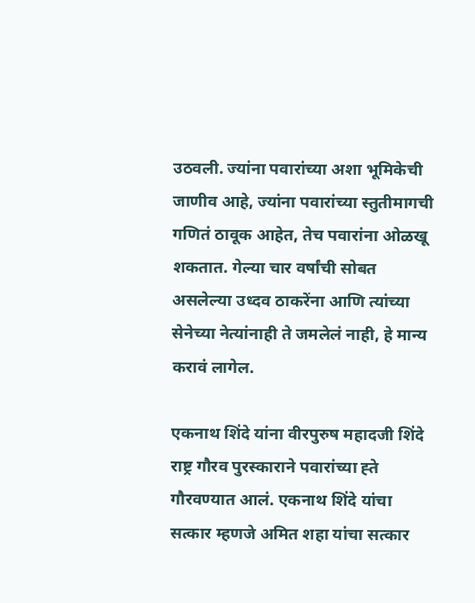उठवली. ज्यांना पवारांच्या अशा भूमिकेची जाणीव आहे, ज्यांना पवारांच्या स्तुतीमागची गणितं ठावूक आहेत, तेच पवारांना ओळखू शकतात. गेल्या चार वर्षांची सोबत असलेल्या उध्दव ठाकरेंना आणि त्यांच्या सेनेच्या नेत्यांनाही ते जमलेलं नाही, हे मान्य करावं लागेल.

एकनाथ शिंदे यांना वीरपुरुष महादजी शिंदे राष्ट्र गौरव पुरस्काराने पवारांच्या ह्ते गौरवण्यात आलं. एकनाथ शिंदे यांचा सत्कार म्हणजे अमित शहा यांचा सत्कार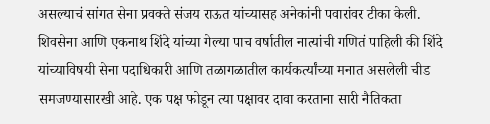असल्याचं सांगत सेना प्रवक्ते संजय राऊत यांच्यासह अनेकांनी पवारांवर टीका केली. शिवसेना आणि एकनाथ शिंदे यांच्या गेल्या पाच वर्षातील नात्यांची गणितं पाहिली की शिंदे यांच्याविषयी सेना पदाधिकारी आणि तळागळातील कार्यकर्त्यांच्या मनात असलेली चीड समजण्यासारखी आहे. एक पक्ष फोडून त्या पक्षावर दावा करताना सारी नैतिकता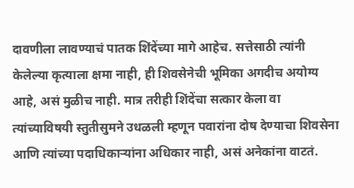दावणीला लावण्याचं पातक शिंदेंच्या मागे आहेच. सत्तेसाठी त्यांनी केलेल्या कृत्याला क्षमा नाही, ही शिवसेनेची भूमिका अगदीच अयोग्य आहे, असं मुळीच नाही. मात्र तरीही शिंदेंचा सत्कार केला वा त्यांच्याविषयी स्तुतीसुमने उधळली म्हणून पवारांना दोष देण्याचा शिवसेना आणि त्यांच्या पदाधिकार्‍यांना अधिकार नाही, असं अनेकांना वाटतं.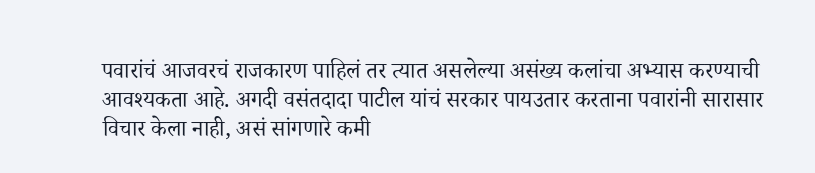पवारांचं आजवरचं राजकारण पाहिलं तर त्यात असलेल्या असंख्य कलांचा अभ्यास करण्याची आवश्यकता आहे. अगदी वसंतदादा पाटील यांचं सरकार पायउतार करताना पवारांनी सारासार विचार केला नाही, असं सांगणारे कमी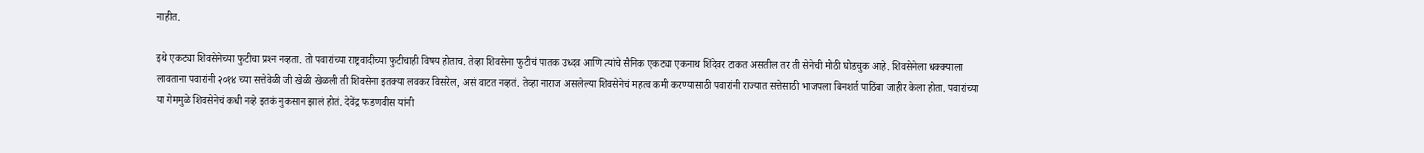नाहीत.

इथे एकट्या शिवसेनेच्या फुटीचा प्रश्‍न नव्हता. तो पवारांच्या राष्ट्रवादीच्या फुटीचाही विषय होताच. तेव्हा शिवसेना फुटीचं पातक उध्दव आणि त्यांचे सैनिक एकट्या एकनाथ शिंदेवर टाकत असतील तर ती सेनेची मोठी घोडचुक आहे. शिवसेनेला धक्क्याला लावताना पवारांनी २०१४ च्या सत्तेवेळी जी खेळी खेळली ती शिवसेना इतक्या लवकर विसरेल, असं वाटत नव्हतं. तेव्हा नाराज असलेल्या शिवसेनेचं महत्व कमी करण्यासाठी पवारांनी राज्यात सत्तेसाठी भाजपला बिनशर्त पाठिंबा जाहीर केला होता. पवारांच्या या गेममुळे शिवसेनेचं कधी नव्हे इतकं नुकसान झालं होतं. देवेंद्र फडणवीस यांनी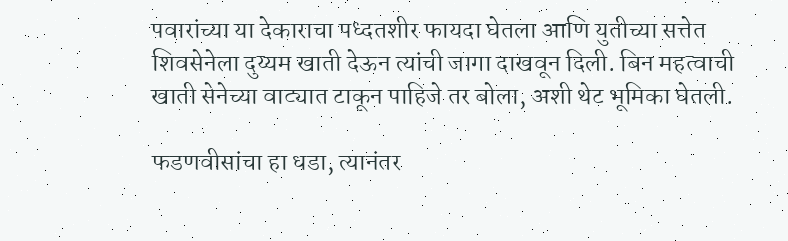पवारांच्या या देकाराचा पध्दतशीर फायदा घेतला आणि युतीच्या सत्तेत शिवसेनेला दुय्यम खाती देऊन त्यांची जागा दाखवून दिली. बिन महत्वाची खाती सेनेच्या वाट्यात टाकून पाहिजे तर बोला, अशी थेट भूमिका घेतली.

फडणवीसांचा हा धडा, त्यानंतर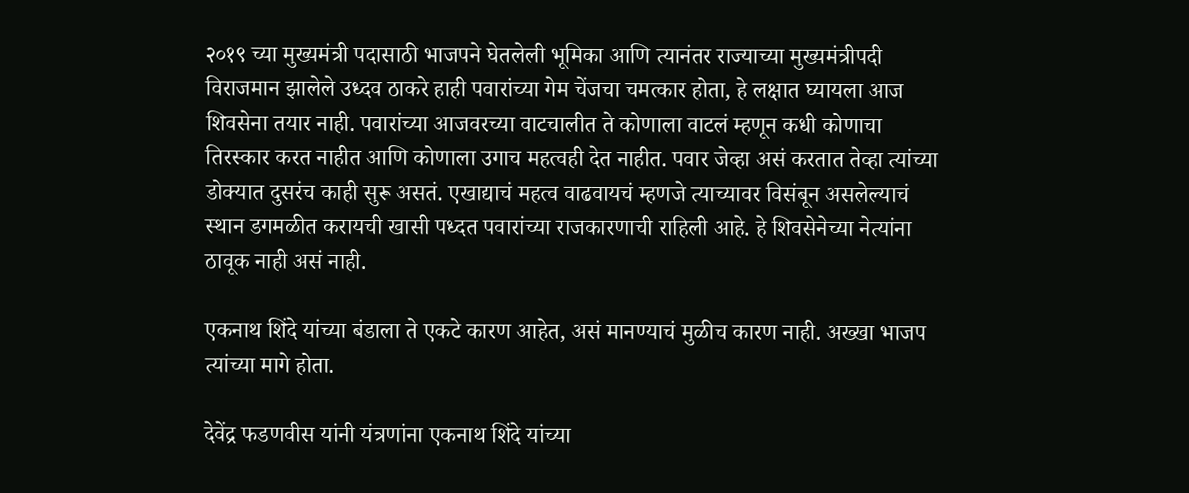२०१९ च्या मुख्यमंत्री पदासाठी भाजपने घेतलेली भूमिका आणि त्यानंतर राज्याच्या मुख्यमंत्रीपदी विराजमान झालेले उध्दव ठाकरे हाही पवारांच्या गेम चेंजचा चमत्कार होता, हे लक्षात घ्यायला आज शिवसेना तयार नाही. पवारांच्या आजवरच्या वाटचालीत ते कोणाला वाटलं म्हणून कधी कोणाचा तिरस्कार करत नाहीत आणि कोणाला उगाच महत्वही देत नाहीत. पवार जेव्हा असं करतात तेव्हा त्यांच्या डोक्यात दुसरंच काही सुरू असतं. एखाद्याचं महत्व वाढवायचं म्हणजे त्याच्यावर विसंबून असलेल्याचं स्थान डगमळीत करायची खासी पध्दत पवारांच्या राजकारणाची राहिली आहे. हे शिवसेनेच्या नेत्यांना ठावूक नाही असं नाही.

एकनाथ शिंदे यांच्या बंडाला ते एकटे कारण आहेत, असं मानण्याचं मुळीच कारण नाही. अख्खा भाजप त्यांच्या मागे होता.

देवेंद्र फडणवीस यांनी यंत्रणांना एकनाथ शिंदे यांच्या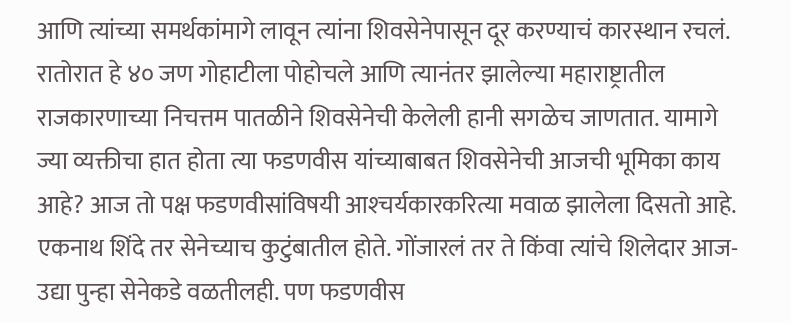आणि त्यांच्या समर्थकांमागे लावून त्यांना शिवसेनेपासून दूर करण्याचं कारस्थान रचलं. रातोरात हे ४० जण गोहाटीला पोहोचले आणि त्यानंतर झालेल्या महाराष्ट्रातील राजकारणाच्या निचत्तम पातळीने शिवसेनेची केलेली हानी सगळेच जाणतात. यामागे ज्या व्यक्तीचा हात होता त्या फडणवीस यांच्याबाबत शिवसेनेची आजची भूमिका काय आहे? आज तो पक्ष फडणवीसांविषयी आश्‍चर्यकारकरित्या मवाळ झालेला दिसतो आहे. एकनाथ शिंदे तर सेनेच्याच कुटुंबातील होते. गोंजारलं तर ते किंवा त्यांचे शिलेदार आज-उद्या पुन्हा सेनेकडे वळतीलही. पण फडणवीस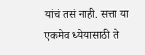यांचं तसं नाही. सत्ता या एकमेव ध्येयासाठी ते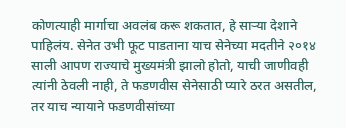कोणत्याही मार्गाचा अवलंब करू शकतात, हे सार्‍या देशाने पाहिलंय. सेनेत उभी फूट पाडताना याच सेनेच्या मदतीने २०१४ साली आपण राज्याचे मुख्यमंत्री झालो होतो, याची जाणीवही त्यांनी ठेवली नाही, ते फडणवीस सेनेसाठी प्यारे ठरत असतील, तर याच न्यायाने फडणवीसांच्या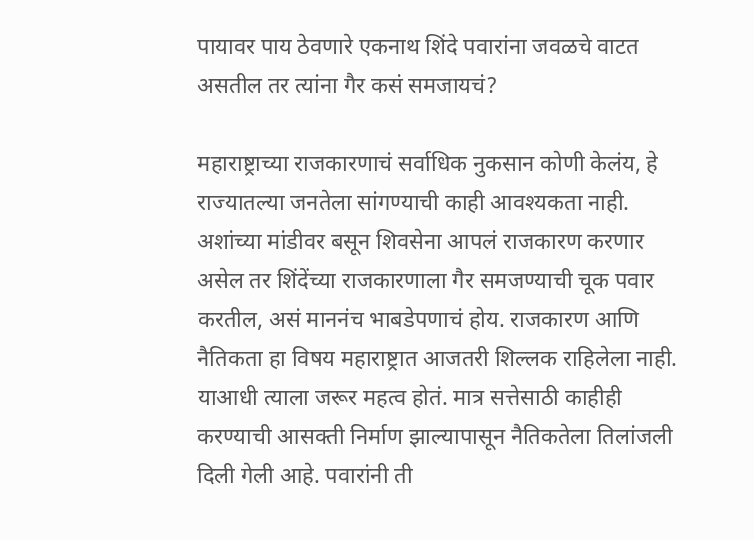पायावर पाय ठेवणारे एकनाथ शिंदे पवारांना जवळचे वाटत असतील तर त्यांना गैर कसं समजायचं?

महाराष्ट्राच्या राजकारणाचं सर्वाधिक नुकसान कोणी केलंय, हे राज्यातल्या जनतेला सांगण्याची काही आवश्यकता नाही. अशांच्या मांडीवर बसून शिवसेना आपलं राजकारण करणार असेल तर शिंदेंच्या राजकारणाला गैर समजण्याची चूक पवार करतील, असं माननंच भाबडेपणाचं होय. राजकारण आणि नैतिकता हा विषय महाराष्ट्रात आजतरी शिल्लक राहिलेला नाही. याआधी त्याला जरूर महत्व होतं. मात्र सत्तेसाठी काहीही करण्याची आसक्ती निर्माण झाल्यापासून नैतिकतेला तिलांजली दिली गेली आहे. पवारांनी ती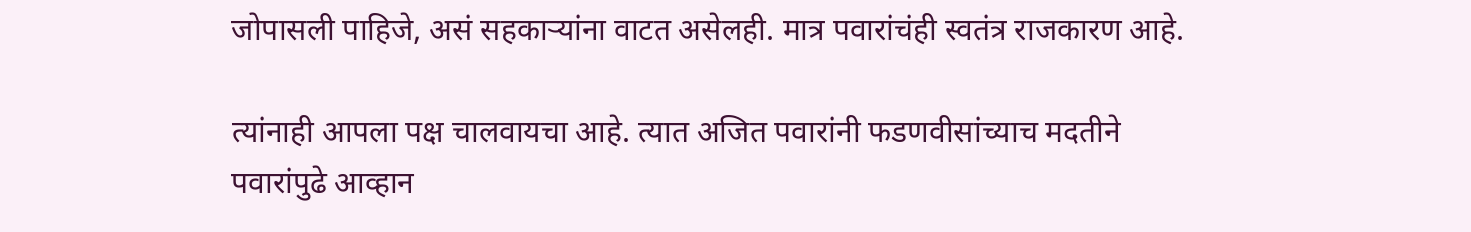जोपासली पाहिजे, असं सहकार्‍यांना वाटत असेलही. मात्र पवारांचंही स्वतंत्र राजकारण आहे.

त्यांनाही आपला पक्ष चालवायचा आहे. त्यात अजित पवारांनी फडणवीसांच्याच मदतीने पवारांपुढे आव्हान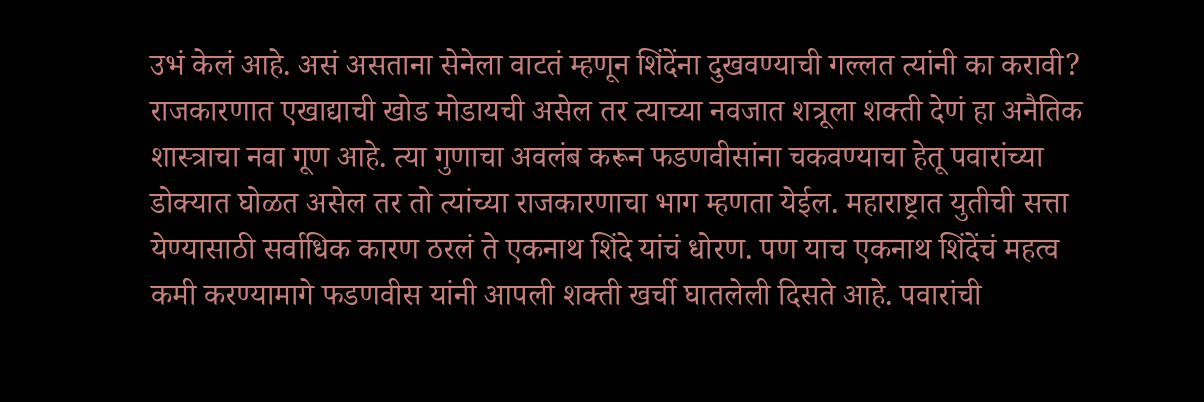उभं केलं आहे. असं असताना सेनेला वाटतं म्हणून शिंदेंना दुखवण्याची गल्लत त्यांनी का करावी? राजकारणात एखाद्याची खोड मोडायची असेल तर त्याच्या नवजात शत्रूला शक्ती देणं हा अनैतिक शास्त्राचा नवा गूण आहे. त्या गुणाचा अवलंब करून फडणवीसांना चकवण्याचा हेतू पवारांच्या डोक्यात घोळत असेल तर तो त्यांच्या राजकारणाचा भाग म्हणता येईल. महाराष्ट्रात युतीची सत्ता येण्यासाठी सर्वाधिक कारण ठरलं ते एकनाथ शिंदे यांचं धोरण. पण याच एकनाथ शिंदेंचं महत्व कमी करण्यामागे फडणवीस यांनी आपली शक्ती खर्ची घातलेली दिसते आहे. पवारांची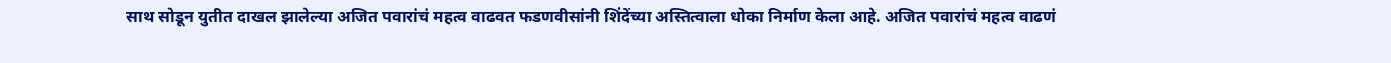साथ सोडून युतीत दाखल झालेल्या अजित पवारांचं महत्व वाढवत फडणवीसांनी शिंदेंच्या अस्तित्वाला धोका निर्माण केला आहे. अजित पवारांचं महत्व वाढणं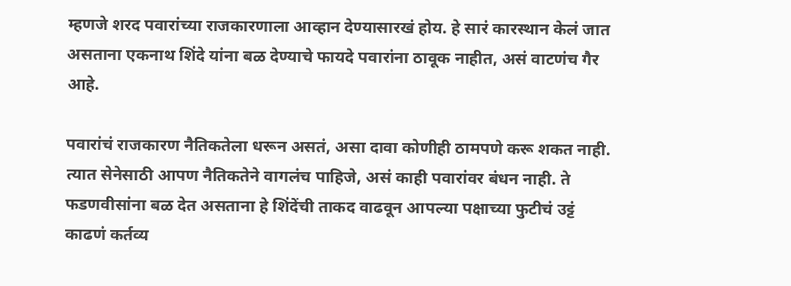म्हणजे शरद पवारांच्या राजकारणाला आव्हान देण्यासारखं होय. हे सारं कारस्थान केलं जात असताना एकनाथ शिंदे यांना बळ देण्याचे फायदे पवारांना ठावूक नाहीत, असं वाटणंच गैर आहे.

पवारांचं राजकारण नैतिकतेला धरून असतं, असा दावा कोणीही ठामपणे करू शकत नाही. त्यात सेनेसाठी आपण नैतिकतेने वागलंच पाहिजे, असं काही पवारांवर बंधन नाही. ते फडणवीसांना बळ देत असताना हे शिंदेंची ताकद वाढवून आपल्या पक्षाच्या फुटीचं उट्टं काढणं कर्तव्य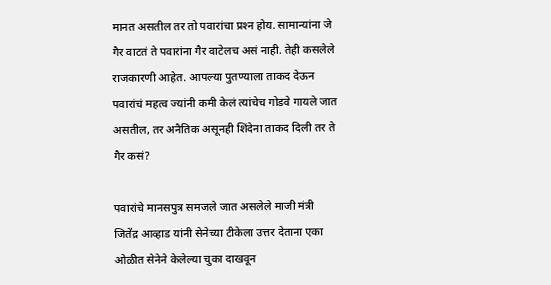मानत असतील तर तो पवारांचा प्रश्‍न होय. सामान्यांना जे गैर वाटतं ते पवारांना गैर वाटेलच असं नाही. तेही कसलेले राजकारणी आहेत. आपल्या पुतण्याला ताकद देऊन पवारांचं महत्व ज्यांनी कमी केलं त्यांचेच गोडवे गायले जात असतील, तर अनैतिक असूनही शिंदेना ताकद दिली तर ते गैर कसं?

पवारांचे मानसपुत्र समजले जात असलेले माजी मंत्री जितेंद्र आव्हाड यांनी सेनेच्या टीकेला उत्तर देताना एका ओळीत सेनेने केलेल्या चुका दाखवून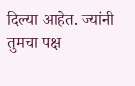दिल्या आहेत. ज्यांनी तुमचा पक्ष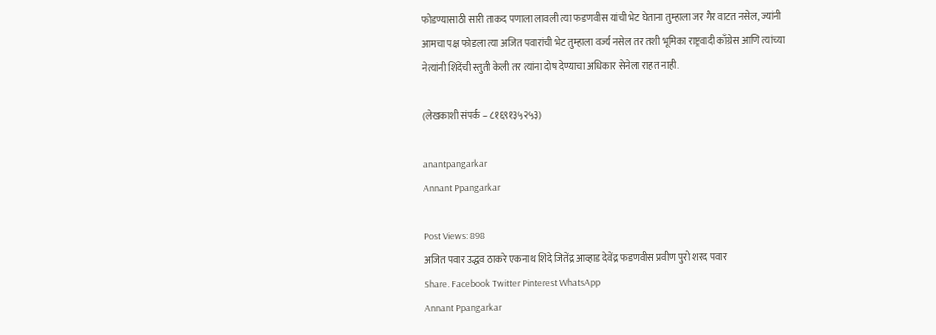फोडण्यासाठी सारी ताकद पणाला लावली त्या फडणवीस यांची भेट घेताना तुम्हाला जर गैर वाटत नसेल, ज्यांनी आमचा पक्ष फोडला त्या अजित पवारांची भेट तुम्हाला वर्ज्य नसेल तर तशी भूमिका राष्ट्रवादी काँग्रेस आणि त्यांच्या नेत्यांनी शिंदेंची स्तुती केली तर त्यांना दोष देण्याचा अधिकार सेनेला राहत नाही.

(लेखकाशी संपर्क – ८१६९१३५२५३)

anantpangarkar
Annant Ppangarkar

Post Views: 898
अजित पवार उद्धव ठाकरे एकनाथ शिंदे जितेंद्र आव्हाड देवेंद्र फडणवीस प्रवीण पुरो शरद पवार
Share. Facebook Twitter Pinterest WhatsApp
Annant Ppangarkar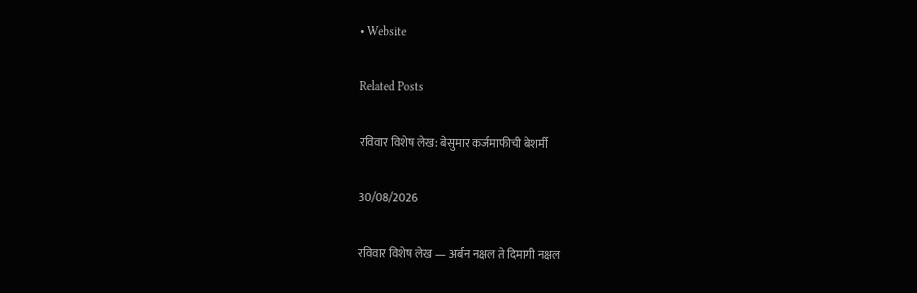• Website

Related Posts

रविवार विशेष लेख: बेसुमार कर्जमाफीची बेशर्मी

30/08/2026

रविवार विशेष लेख — अर्बन नक्षल ते दिमागी नक्षल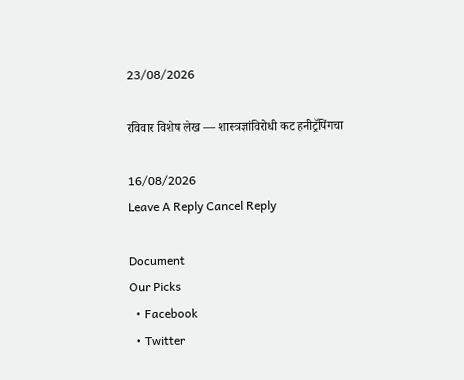23/08/2026

रविवार विशेष लेख — शास्त्रज्ञांविरोधी कट हनीट्रॅपिंगचा

16/08/2026
Leave A Reply Cancel Reply

Document
Our Picks
  • Facebook
  • Twitter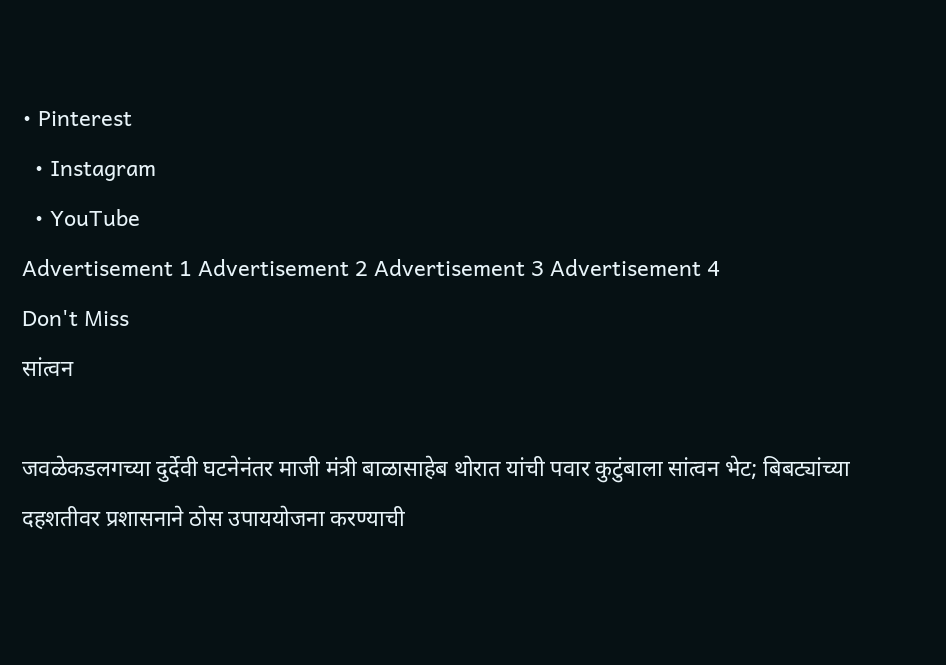• Pinterest
  • Instagram
  • YouTube
Advertisement 1 Advertisement 2 Advertisement 3 Advertisement 4
Don't Miss
सांत्वन

जवळेकडलगच्या दुर्देवी घटनेनंतर माजी मंत्री बाळासाहेब थोरात यांची पवार कुटुंबाला सांत्वन भेट; बिबट्यांच्या दहशतीवर प्रशासनाने ठोस उपाययोजना करण्याची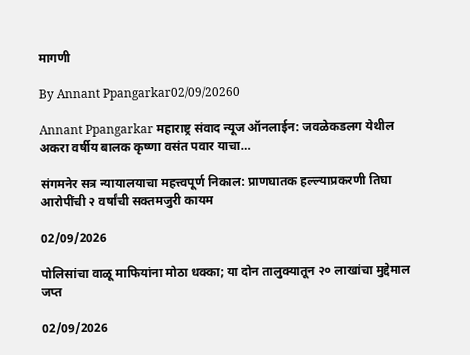मागणी

By Annant Ppangarkar02/09/20260

Annant Ppangarkar महाराष्ट्र संवाद न्यूज ऑनलाईन: जवळेकडलग येथील अकरा वर्षीय बालक कृष्णा वसंत पवार याचा…

संगमनेर सत्र न्यायालयाचा महत्त्वपूर्ण निकाल: प्राणघातक हल्ल्याप्रकरणी तिघा आरोपींची २ वर्षांची सक्तमजुरी कायम

02/09/2026

पोलिसांचा वाळू माफियांना मोठा धक्का; या दोन तालुक्यातून २० लाखांचा मुद्देमाल जप्त

02/09/2026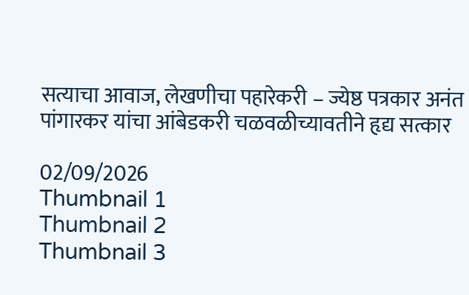सत्याचा आवाज, लेखणीचा पहारेकरी – ज्येष्ठ पत्रकार अनंत पांगारकर यांचा आंबेडकरी चळवळीच्यावतीने हृद्य सत्कार

02/09/2026
Thumbnail 1
Thumbnail 2
Thumbnail 3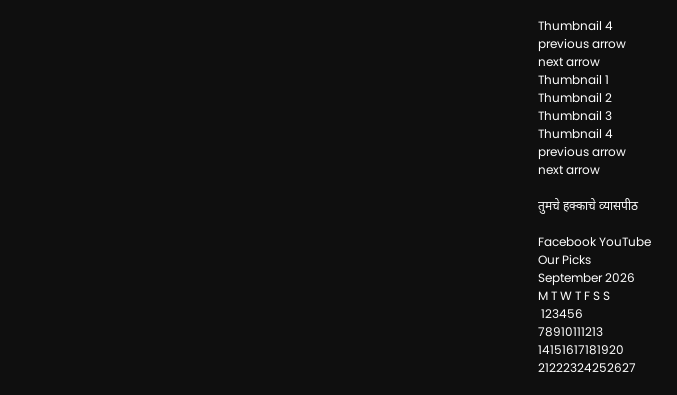Thumbnail 4
previous arrow
next arrow
Thumbnail 1
Thumbnail 2
Thumbnail 3
Thumbnail 4
previous arrow
next arrow

तुमचे हक्काचे व्यासपीठ

Facebook YouTube
Our Picks
September 2026
M T W T F S S
 123456
78910111213
14151617181920
21222324252627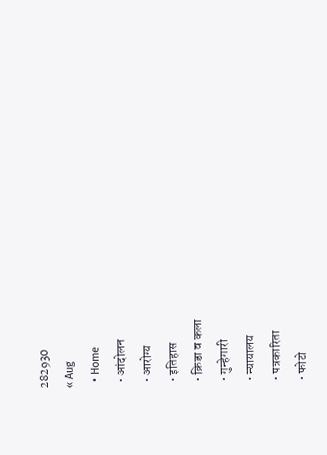282930
« Aug
  • Home
  • आंदोलन
  • आरोग्य
  • इतिहास
  • क्रिडा व कला
  • गुन्हेगारी
  • न्यायालय
  • पत्रकारिता
  • फोटो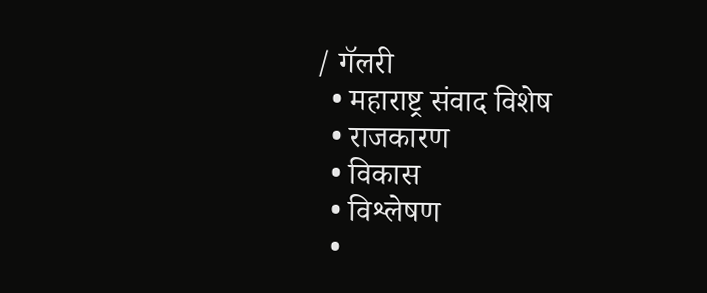/ गॅलरी
  • महाराष्ट्र संवाद विशेष
  • राजकारण
  • विकास
  • विश्लेषण
  •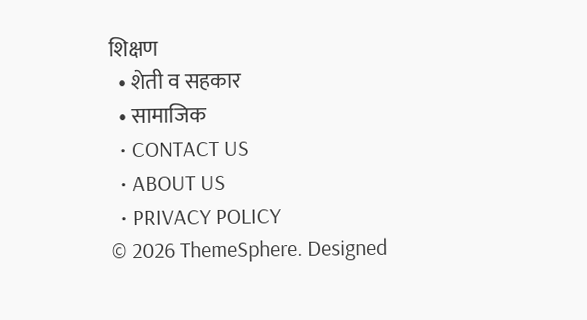शिक्षण
  • शेती व सहकार
  • सामाजिक
  • CONTACT US
  • ABOUT US
  • PRIVACY POLICY
© 2026 ThemeSphere. Designed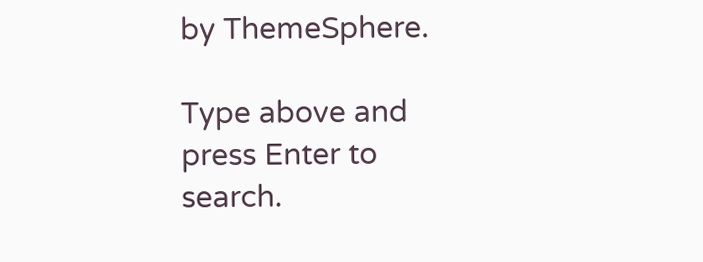by ThemeSphere.

Type above and press Enter to search.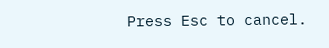Press Esc to cancel.